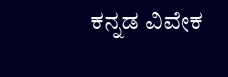ಕನ್ನಡ ವಿವೇಕ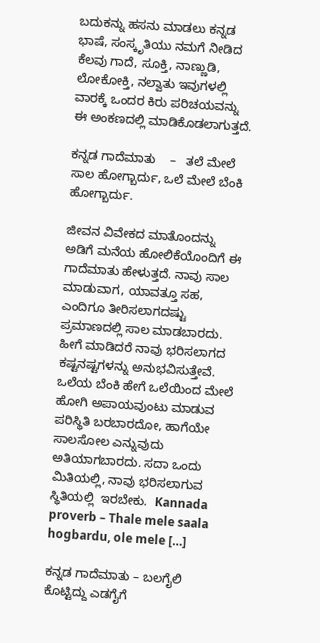ಬದುಕನ್ನು ಹಸನು ಮಾಡಲು ಕನ್ನಡ ಭಾಷೆ, ಸಂಸ್ಕೃತಿಯು ನಮಗೆ ನೀಡಿದ ಕೆಲವು ಗಾದೆ, ಸೂಕ್ತಿ, ನಾಣ್ಣುಡಿ, ಲೋಕೋಕ್ತಿ, ನಲ್ವಾತು ಇವುಗಳಲ್ಲಿ ವಾರಕ್ಕೆ ಒಂದರ ಕಿರು ಪರಿಚಯವನ್ನು ಈ ಅಂಕಣದಲ್ಲಿ ಮಾಡಿಕೊಡಲಾಗುತ್ತದೆ.

ಕನ್ನಡ ಗಾದೆಮಾತು    –   ತಲೆ ಮೇಲೆ ಸಾಲ ಹೋಗ್ಬಾರ್ದು, ಒಲೆ ಮೇಲೆ ಬೆಂಕಿ ಹೋಗ್ಬಾರ್ದು.

ಜೀವನ ವಿವೇಕದ ಮಾತೊಂದನ್ನು ಅಡಿಗೆ ಮನೆಯ ಹೋಲಿಕೆಯೊಂದಿಗೆ ಈ ಗಾದೆಮಾತು ಹೇಳುತ್ತದೆ. ನಾವು ಸಾಲ ಮಾಡುವಾಗ, ಯಾವತ್ತೂ ಸಹ,  ಎಂದಿಗೂ ತೀರಿಸಲಾಗದಷ್ಟು ಪ್ರಮಾಣದಲ್ಲಿ ಸಾಲ ಮಾಡಬಾರದು‌. ಹೀಗೆ ಮಾಡಿದರೆ ನಾವು ಭರಿಸಲಾಗದ ಕಷ್ಟನಷ್ಟಗಳನ್ನು ಅನುಭವಿಸುತ್ತೇವೆ. ಒಲೆಯ ಬೆಂಕಿ ಹೇಗೆ ಒಲೆಯಿಂದ ಮೇಲೆ ಹೋಗಿ ಅಪಾಯವುಂಟು ಮಾಡುವ ಪರಿಸ್ಥಿತಿ ಬರಬಾರದೋ, ಹಾಗೆಯೇ ಸಾಲಸೋಲ ಎನ್ನುವುದು  ಅತಿಯಾಗಬಾರದು. ಸದಾ ಒಂದು ಮಿತಿಯಲ್ಲಿ, ನಾವು ಭರಿಸಲಾಗುವ  ಸ್ಥಿತಿಯಲ್ಲಿ  ಇರಬೇಕು.  Kannada proverb – Thale mele saala hogbardu, ole mele […]

ಕನ್ನಡ ಗಾದೆಮಾತು – ಬಲಗೈಲಿ ಕೊಟ್ಟಿದ್ದು ಎಡಗೈಗೆ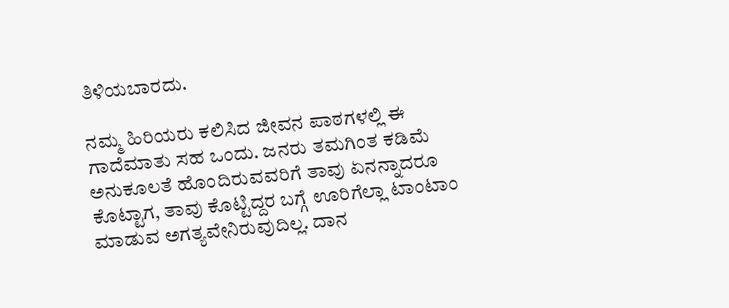ತಿಳಿಯಬಾರದು.

ನಮ್ಮ ಹಿರಿಯರು ಕಲಿಸಿದ ಜೀವನ ಪಾಠಗಳಲ್ಲಿ ಈ ಗಾದೆಮಾತು ಸಹ ಒಂದು. ಜನರು ತಮಗಿಂತ ಕಡಿಮೆ ಅನುಕೂಲತೆ ಹೊಂದಿರುವವರಿಗೆ ತಾವು ಏನನ್ನಾದರೂ ಕೊಟ್ಟಾಗ, ತಾವು ಕೊಟ್ಟಿದ್ದರ ಬಗ್ಗೆ ಊರಿಗೆಲ್ಲಾ ಟಾಂಟಾಂ ಮಾಡುವ ಅಗತ್ಯವೇನಿರುವುದಿಲ್ಲ. ದಾನ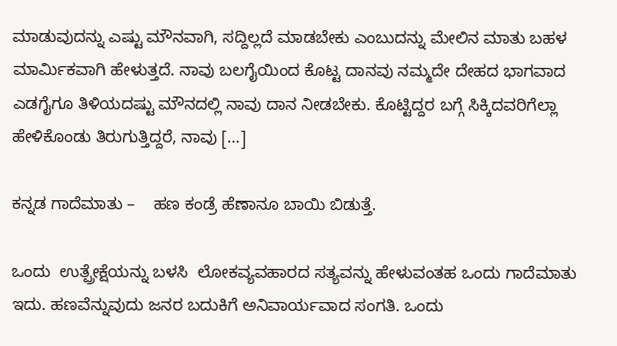ಮಾಡುವುದನ್ನು ಎಷ್ಟು ಮೌನವಾಗಿ, ಸದ್ದಿಲ್ಲದೆ ಮಾಡಬೇಕು ಎಂಬುದನ್ನು ಮೇಲಿನ ಮಾತು ಬಹಳ ಮಾರ್ಮಿಕವಾಗಿ ಹೇಳುತ್ತದೆ. ನಾವು ಬಲಗೈಯಿಂದ ಕೊಟ್ಟ ದಾನವು ನಮ್ಮದೇ ದೇಹದ ಭಾಗವಾದ ಎಡಗೈಗೂ ತಿಳಿಯದಷ್ಟು ಮೌನದಲ್ಲಿ‌ ನಾವು ದಾನ ನೀಡಬೇಕು. ಕೊಟ್ಟಿದ್ದರ ಬಗ್ಗೆ ಸಿಕ್ಕಿದವರಿಗೆಲ್ಲಾ ಹೇಳಿಕೊಂಡು ತಿರುಗುತ್ತಿದ್ದರೆ, ನಾವು […]

ಕನ್ನಡ ಗಾದೆಮಾತು –    ಹಣ ಕಂಡ್ರೆ ಹೆಣಾನೂ ಬಾಯಿ ಬಿಡುತ್ತೆ‌.

ಒಂದು  ಉತ್ಪ್ರೇಕ್ಷೆಯನ್ನು ಬಳಸಿ  ಲೋಕವ್ಯವಹಾರದ ಸತ್ಯವನ್ನು ಹೇಳುವಂತಹ ಒಂದು ಗಾದೆಮಾತು ಇದು. ಹಣವೆನ್ನುವುದು ಜನರ ಬದುಕಿಗೆ ಅನಿವಾರ್ಯವಾದ ಸಂಗತಿ‌. ಒಂದು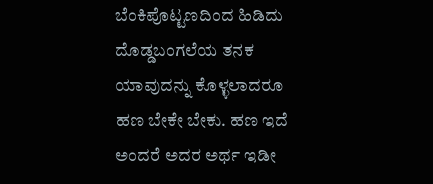ಬೆಂಕಿಪೊಟ್ಟಣದಿಂದ ಹಿಡಿದು ದೊಡ್ಡಬಂಗಲೆಯ ತನಕ ಯಾವುದನ್ನು ಕೊಳ್ಳಲಾದರೂ ಹಣ ಬೇಕೇ ಬೇಕು. ಹಣ ಇದೆ ಅಂದರೆ ಅದರ ಅರ್ಥ ಇಡೀ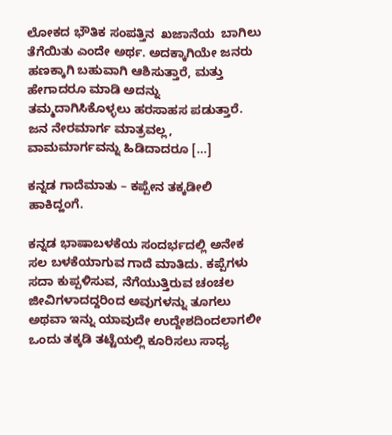ಲೋಕದ ಭೌತಿಕ ಸಂಪತ್ತಿನ  ಖಜಾನೆಯ  ಬಾಗಿಲು ತೆಗೆಯಿತು ಎಂದೇ ಅರ್ಥ. ಅದಕ್ಕಾಗಿಯೇ ಜನರು ಹಣಕ್ಕಾಗಿ ಬಹುವಾಗಿ ಆಶಿಸುತ್ತಾರೆ, ಮತ್ತು ಹೇಗಾದರೂ ಮಾಡಿ ಅದನ್ನು ತಮ್ಮದಾಗಿಸಿಕೊಳ್ಳಲು ಹರಸಾಹಸ ಪಡುತ್ತಾರೆ. ಜನ ನೇರಮಾರ್ಗ ಮಾತ್ರವಲ್ಲ, ವಾಮಮಾರ್ಗವನ್ನು ಹಿಡಿದಾದರೂ […]

ಕನ್ನಡ ಗಾದೆಮಾತು – ಕಪ್ಪೇನ ತಕ್ಕಡೀಲಿ ಹಾಕಿದ್ಹಂಗೆ.

ಕನ್ನಡ ಭಾಷಾಬಳಕೆಯ ಸಂದರ್ಭದಲ್ಲಿ ಅನೇಕ ಸಲ ಬಳಕೆಯಾಗುವ ಗಾದೆ ಮಾತಿದು. ಕಪ್ಪೆಗಳು ಸದಾ ಕುಪ್ಪಳಿಸುವ, ನೆಗೆಯುತ್ತಿರುವ ಚಂಚಲ ಜೀವಿಗಳಾದದ್ದರಿಂದ ಅವುಗಳನ್ನು ತೂಗಲು ಅಥವಾ ಇನ್ನು ಯಾವುದೇ ಉದ್ದೇಶದಿಂದಲಾಗಲೀ ಒಂದು ತಕ್ಕಡಿ ತಟ್ಟೆಯಲ್ಲಿ ಕೂರಿಸಲು ಸಾಧ್ಯ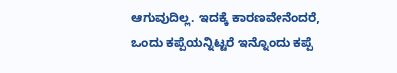ಆಗುವುದಿಲ್ಲ. ಇದಕ್ಕೆ ಕಾರಣವೇನೆಂದರೆ, ಒಂದು ಕಪ್ಪೆಯನ್ನಿಟ್ಟರೆ ಇನ್ನೊಂದು ಕಪ್ಪೆ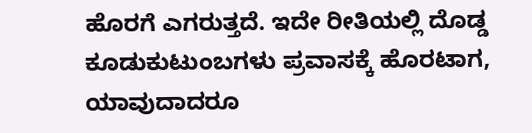ಹೊರಗೆ ಎಗರುತ್ತದೆ. ಇದೇ ರೀತಿಯಲ್ಲಿ ದೊಡ್ಡ ಕೂಡುಕುಟುಂಬಗಳು ಪ್ರವಾಸಕ್ಕೆ ಹೊರಟಾಗ, ಯಾವುದಾದರೂ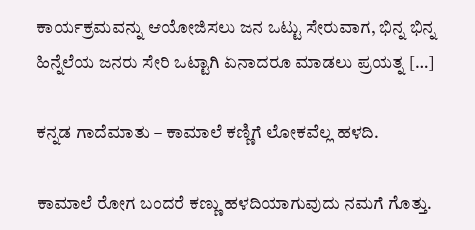ಕಾರ್ಯಕ್ರಮವನ್ನು ಆಯೋಜಿಸಲು ಜನ ಒಟ್ಟು ಸೇರುವಾಗ, ಭಿನ್ನ ಭಿನ್ನ ಹಿನ್ನೆಲೆಯ ಜನರು ಸೇರಿ ಒಟ್ಟಾಗಿ ಏನಾದರೂ ಮಾಡಲು ಪ್ರಯತ್ನ […]

ಕನ್ನಡ ಗಾದೆಮಾತು – ಕಾಮಾಲೆ ಕಣ್ಣಿಗೆ ಲೋಕವೆಲ್ಲ ಹಳದಿ.

ಕಾಮಾಲೆ ರೋಗ ಬಂದರೆ ಕಣ್ಣು ಹಳದಿಯಾಗುವುದು ನಮಗೆ ಗೊತ್ತು.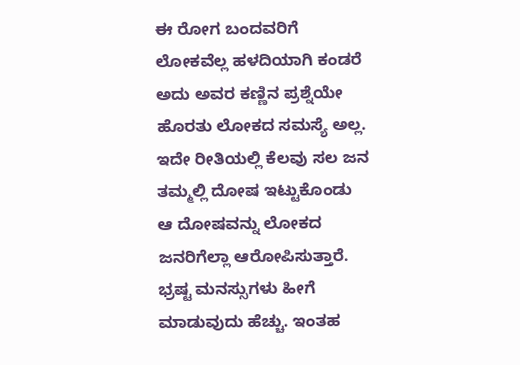ಈ ರೋಗ ಬಂದವರಿಗೆ ಲೋಕವೆಲ್ಲ ಹಳದಿಯಾಗಿ ಕಂಡರೆ ಅದು ಅವರ ಕಣ್ಣಿನ ಪ್ರಶ್ನೆಯೇ ಹೊರತು ಲೋಕದ ಸಮಸ್ಯೆ ಅಲ್ಲ. ಇದೇ ರೀತಿಯಲ್ಲಿ ಕೆಲವು ಸಲ ಜನ ತಮ್ಮಲ್ಲಿ ದೋಷ ಇಟ್ಟುಕೊಂಡು‌ ಆ ದೋಷವನ್ನು ಲೋಕದ ಜನರಿಗೆಲ್ಲಾ ಆರೋಪಿಸುತ್ತಾರೆ. ಭ್ರಷ್ಟ ಮನಸ್ಸುಗಳು ಹೀಗೆ ಮಾಡುವುದು ಹೆಚ್ಚು. ಇಂತಹ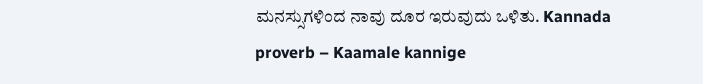ಮನಸ್ಸುಗಳಿಂದ ನಾವು ದೂರ ಇರುವುದು ಒಳಿತು. Kannada proverb – Kaamale kannige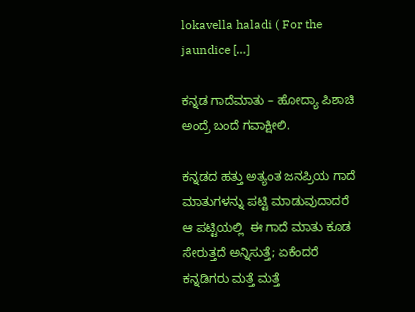lokavella haladi ( For the jaundice […]

ಕನ್ನಡ ಗಾದೆಮಾತು – ಹೋದ್ಯಾ ಪಿಶಾಚಿ ಅಂದ್ರೆ ಬಂದೆ ಗವಾಕ್ಷೀಲಿ.

ಕನ್ನಡದ ಹತ್ತು ಅತ್ಯಂತ ಜನಪ್ರಿಯ ಗಾದೆ ಮಾತುಗಳನ್ನು ಪಟ್ಟಿ ಮಾಡುವುದಾದರೆ ಆ ಪಟ್ಟಿಯಲ್ಲಿ  ಈ ಗಾದೆ ಮಾತು ಕೂಡ ಸೇರುತ್ತದೆ ಅನ್ನಿಸುತ್ತೆ; ಏಕೆಂದರೆ ಕನ್ನಡಿಗರು ಮತ್ತೆ ಮತ್ತೆ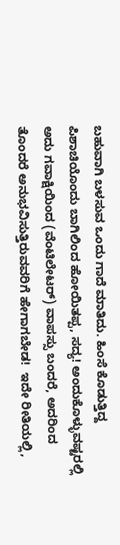ಬಹುವಾಗಿ ಬಳಸುವ ಒಂದು ಗಾದೆ ಮಾತಿದು. ಹಿಂಸೆ ಕೊಡುತ್ತಿದ್ದ ಪಿಶಾಚಿಯೊಂದು ಬಾಗಿಲಿಂದ ಹೋಯಿತಪ್ಪ, ಸದ್ಯ! ಅಂದುಕೊಳ್ಳುವಷ್ಟರಲ್ಲಿ ಅದು ಗವಾಕ್ಷಿಯಿಂದ (ವೆಂಟಿಲೇಟರ್) ವಾಪಸ್ಸು ಬಂದರೆ, ಅದರಿಂದ ತೊಂದರೆ ಅನುಭವಿಸುತ್ತಿರುವವರಿಗೆ ಹೇಗಾಗಬೇಡ!  ಇದೇ ರೀತಿಯಲ್ಲಿ,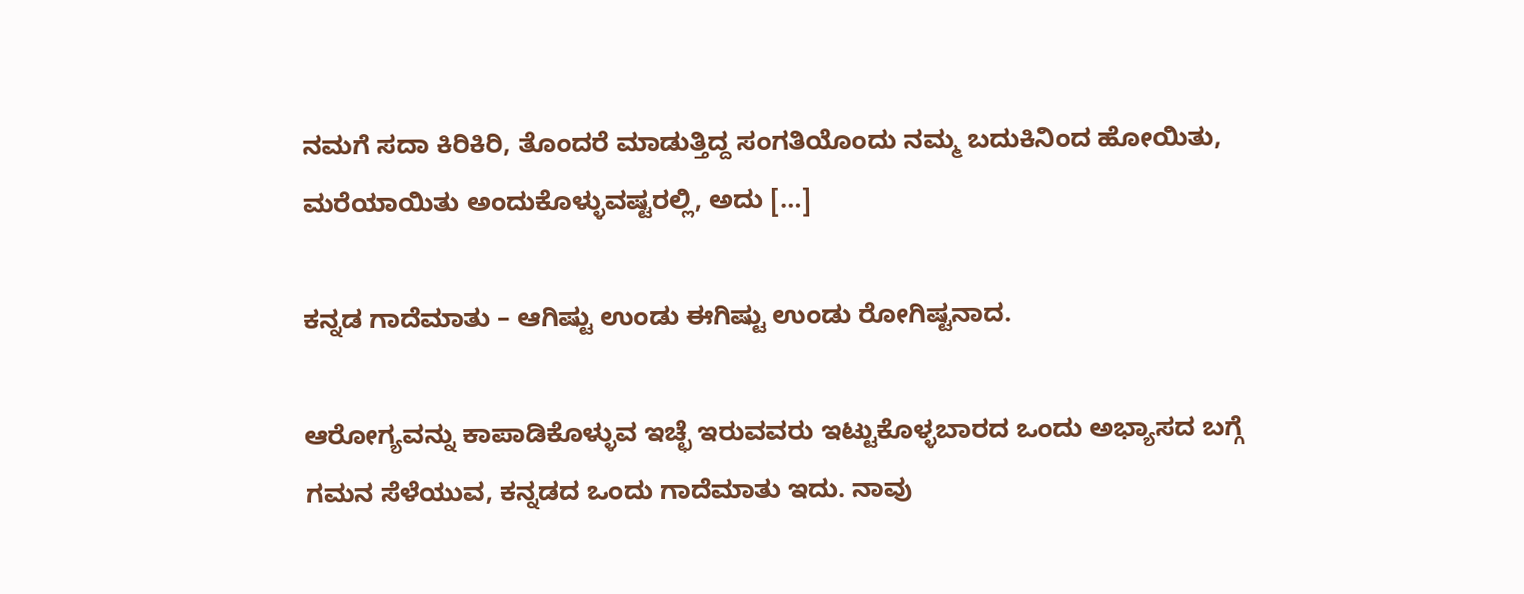ನಮಗೆ ಸದಾ ಕಿರಿಕಿರಿ, ತೊಂದರೆ ಮಾಡುತ್ತಿದ್ದ ಸಂಗತಿಯೊಂದು ನಮ್ಮ ಬದುಕಿನಿಂದ ಹೋಯಿತು, ಮರೆಯಾಯಿತು ಅಂದುಕೊಳ್ಳುವಷ್ಟರಲ್ಲಿ, ಅದು […]

ಕನ್ನಡ ಗಾದೆಮಾತು – ಆಗಿಷ್ಟು ಉಂಡು ಈಗಿಷ್ಟು ಉಂಡು ರೋಗಿಷ್ಟನಾದ.

ಆರೋಗ್ಯವನ್ನು ಕಾಪಾಡಿಕೊಳ್ಳುವ ಇಚ್ಛೆ ಇರುವವರು ಇಟ್ಟುಕೊಳ್ಳಬಾರದ ಒಂದು ಅಭ್ಯಾಸದ ಬಗ್ಗೆ ಗಮನ ಸೆಳೆಯುವ, ಕನ್ನಡದ ಒಂದು ಗಾದೆಮಾತು ಇದು. ನಾವು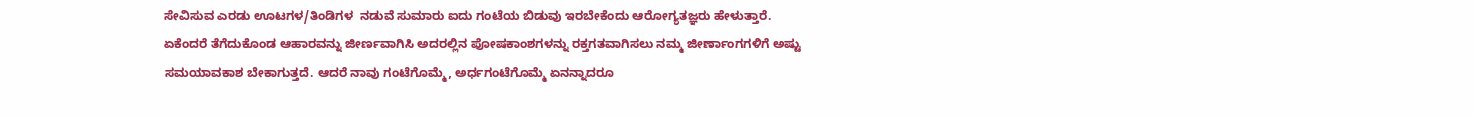ಸೇವಿಸುವ ಎರಡು ಊಟಗಳ/ತಿಂಡಿಗಳ  ನಡುವೆ ಸುಮಾರು ಐದು ಗಂಟೆಯ ಬಿಡುವು ಇರಬೇಕೆಂದು ಆರೋಗ್ಯತಜ್ಞರು ಹೇಳುತ್ತಾರೆ. ಏಕೆಂದರೆ ತೆಗೆದುಕೊಂಡ ಆಹಾರವನ್ನು ಜೀರ್ಣವಾಗಿಸಿ ಅದರಲ್ಲಿನ ಪೋಷಕಾಂಶಗಳನ್ನು ರಕ್ತಗತವಾಗಿಸಲು ನಮ್ಮ‌ ಜೀರ್ಣಾಂಗಗಳಿಗೆ ಅಷ್ಟು ಸಮಯಾವಕಾಶ ಬೇಕಾಗುತ್ತದೆ. ಆದರೆ ನಾವು ಗಂಟೆಗೊಮ್ಮೆ, ಅರ್ಧಗಂಟೆಗೊಮ್ಮೆ ಏನನ್ನಾದರೂ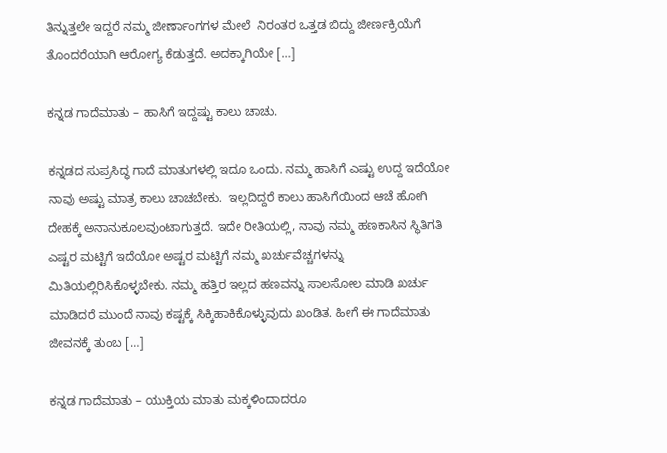ತಿನ್ನುತ್ತಲೇ ಇದ್ದರೆ ನಮ್ಮ ಜೀರ್ಣಾಂಗಗಳ ಮೇಲೆ  ನಿರಂತರ ಒತ್ತಡ ಬಿದ್ದು ಜೀರ್ಣಕ್ರಿಯೆಗೆ ತೊಂದರೆಯಾಗಿ ಆರೋಗ್ಯ ಕೆಡುತ್ತದೆ. ಅದಕ್ಕಾಗಿಯೇ […]

ಕನ್ನಡ ಗಾದೆಮಾತು – ಹಾಸಿಗೆ ಇದ್ದಷ್ಟು ಕಾಲು ಚಾಚು.

ಕನ್ನಡದ ಸುಪ್ರಸಿದ್ಧ ಗಾದೆ ಮಾತುಗಳಲ್ಲಿ ಇದೂ ಒಂದು. ನಮ್ಮ ಹಾಸಿಗೆ ಎಷ್ಟು ಉದ್ದ ಇದೆಯೋ ನಾವು ಅಷ್ಟು ಮಾತ್ರ‌ ಕಾಲು ಚಾಚಬೇಕು.  ಇಲ್ಲದಿದ್ದರೆ ಕಾಲು ಹಾಸಿಗೆಯಿಂದ ಆಚೆ ಹೋಗಿ ದೇಹಕ್ಕೆ ಅನಾನುಕೂಲವುಂಟಾಗುತ್ತದೆ. ಇದೇ ರೀತಿಯಲ್ಲಿ, ನಾವು ನಮ್ಮ ಹಣಕಾಸಿನ ಸ್ಥಿತಿಗತಿ ಎಷ್ಟರ ಮಟ್ಟಿಗೆ ಇದೆಯೋ ಅಷ್ಟರ ಮಟ್ಟಿಗೆ ನಮ್ಮ ಖರ್ಚುವೆಚ್ಚಗಳನ್ನು ಮಿತಿಯಲ್ಲಿರಿಸಿಕೊಳ್ಳಬೇಕು‌. ನಮ್ಮ ಹತ್ತಿರ ಇಲ್ಲದ ಹಣವನ್ನು ಸಾಲಸೋಲ ಮಾಡಿ ಖರ್ಚು ಮಾಡಿದರೆ ಮುಂದೆ ನಾವು ಕಷ್ಟಕ್ಕೆ ಸಿಕ್ಕಿಹಾಕಿಕೊಳ್ಳುವುದು ಖಂಡಿತ. ಹೀಗೆ ಈ ಗಾದೆಮಾತು ಜೀವನಕ್ಕೆ ತುಂಬ […]

ಕನ್ನಡ ಗಾದೆಮಾತು – ಯುಕ್ತಿಯ ಮಾತು ಮಕ್ಕಳಿಂದಾದರೂ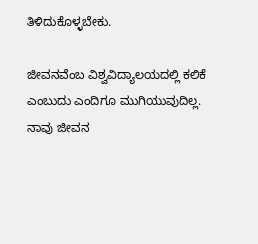ತಿಳಿದುಕೊಳ್ಳಬೇಕು.

ಜೀವನವೆಂಬ ವಿಶ್ವವಿದ್ಯಾಲಯದಲ್ಲಿ ಕಲಿಕೆ ಎಂಬುದು ಎಂದಿಗೂ ಮುಗಿಯುವುದಿಲ್ಲ. ನಾವು ಜೀವನ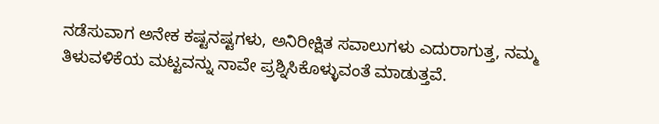ನಡೆಸುವಾಗ ಅನೇಕ ಕಷ್ಟನಷ್ಟಗಳು, ಅನಿರೀಕ್ಷಿತ ಸವಾಲುಗಳು ಎದುರಾಗುತ್ತ, ನಮ್ಮ ತಿಳುವಳಿಕೆಯ ಮಟ್ಟವನ್ನು ನಾವೇ ಪ್ರಶ್ನಿಸಿಕೊಳ್ಳುವಂತೆ ಮಾಡುತ್ತವೆ.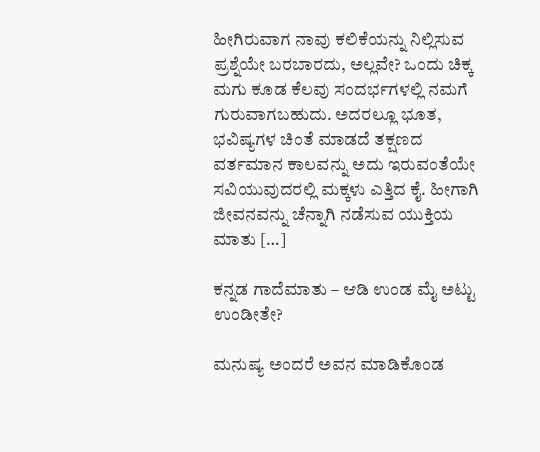ಹೀಗಿರುವಾಗ ನಾವು ಕಲಿಕೆಯನ್ನು ನಿಲ್ಲಿಸುವ ಪ್ರಶ್ನೆಯೇ ಬರಬಾರದು, ಅಲ್ಲವೇ? ಒಂದು ಚಿಕ್ಕ ಮಗು ಕೂಡ ಕೆಲವು ಸಂದರ್ಭಗಳಲ್ಲಿ ನಮಗೆ ಗುರುವಾಗಬಹುದು. ಅದರಲ್ಲೂ ಭೂತ, ಭವಿಷ್ಯಗಳ ಚಿಂತೆ ಮಾಡದೆ ತಕ್ಷಣದ ವರ್ತಮಾನ ಕಾಲವನ್ನು ಅದು ಇರುವಂತೆಯೇ ಸವಿಯುವುದರಲ್ಲಿ ಮಕ್ಕಳು ಎತ್ತಿದ ಕೈ. ಹೀಗಾಗಿ ಜೀವನವನ್ನು ಚೆನ್ನಾಗಿ ನಡೆಸುವ ಯುಕ್ತಿಯ ಮಾತು […]

ಕನ್ನಡ ಗಾದೆಮಾತು – ಆಡಿ ಉಂಡ ಮೈ ಅಟ್ಟು ಉಂಡೀತೇ?

ಮನುಷ್ಯ ಅಂದರೆ ಅವನ ಮಾಡಿಕೊಂಡ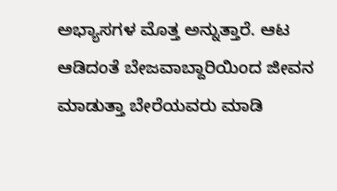ಅಭ್ಯಾಸಗಳ ಮೊತ್ತ ಅನ್ನುತ್ತಾರೆ. ಆಟ ಆಡಿದಂತೆ ಬೇಜವಾಬ್ದಾರಿಯಿಂದ ಜೀವನ ಮಾಡುತ್ತಾ ಬೇರೆಯವರು ಮಾಡಿ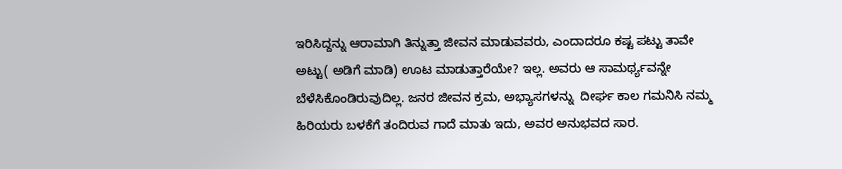ಇರಿಸಿದ್ದನ್ನು ಆರಾಮಾಗಿ ತಿನ್ನುತ್ತಾ ಜೀವನ ಮಾಡುವವರು, ಎಂದಾದರೂ ಕಷ್ಟ ಪಟ್ಟು ತಾವೇ ಅಟ್ಟು( ಅಡಿಗೆ ಮಾಡಿ) ಊಟ ಮಾಡುತ್ತಾರೆಯೇ? ಇಲ್ಲ. ಅವರು ಆ ಸಾಮರ್ಥ್ಯವನ್ನೇ ಬೆಳೆಸಿಕೊಂಡಿರುವುದಿಲ್ಲ. ಜನರ ಜೀವನ ಕ್ರಮ, ಅಭ್ಯಾಸಗಳನ್ನು  ದೀರ್ಘ ಕಾಲ ಗಮನಿಸಿ ನಮ್ಮ ಹಿರಿಯರು ಬಳಕೆಗೆ ತಂದಿರುವ ಗಾದೆ ಮಾತು ಇದು, ಅವರ ಅನುಭವದ ಸಾರ.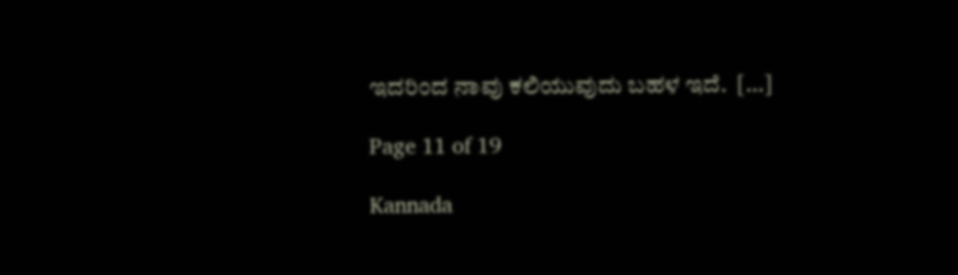ಇದರಿಂದ ನಾವು ಕಲಿಯುವುದು ಬಹಳ ಇದೆ.  […]

Page 11 of 19

Kannada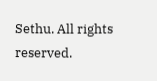Sethu. All rights reserved.